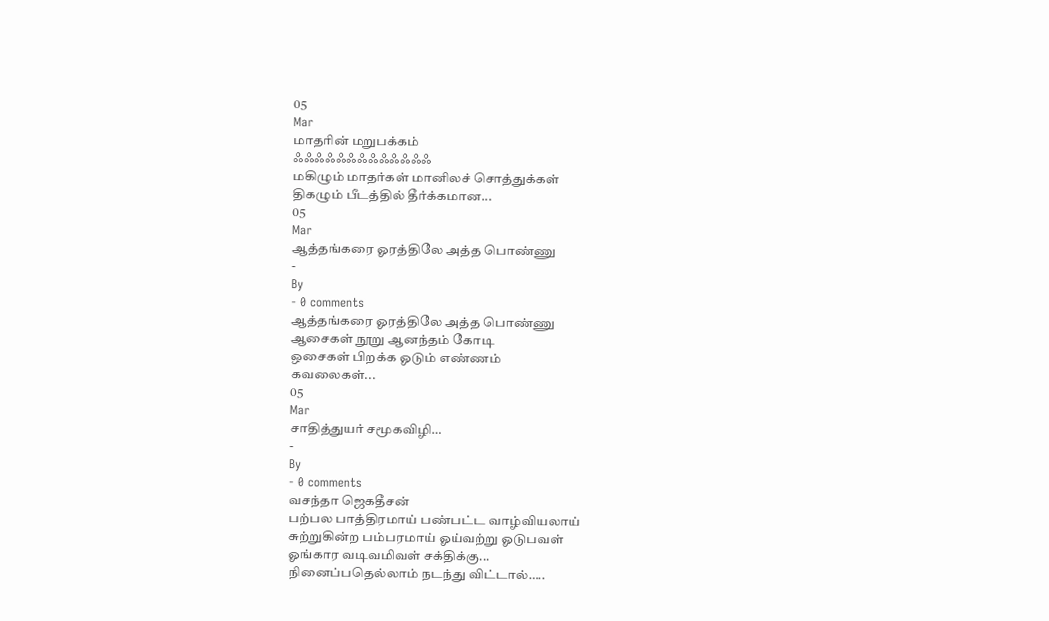05
Mar
மாதரின் மறுபக்கம்
ஃஃஃஃஃஃஃஃஃஃஃஃஃ
மகிழும் மாதர்கள் மானிலச் சொத்துக்கள்
திகழும் பீடத்தில் தீர்க்கமான...
05
Mar
ஆத்தங்கரை ஓரத்திலே அத்த பொண்ணு
-
By
- 0 comments
ஆத்தங்கரை ஓரத்திலே அத்த பொண்ணு
ஆசைகள் நூறு ஆனந்தம் கோடி
ஒசைகள் பிறக்க ஓடும் எண்ணம்
கவலைகள்...
05
Mar
சாதித்துயர் சமூகவிழி…
-
By
- 0 comments
வசந்தா ஜெகதீசன்
பற்பல பாத்திரமாய் பண்பட்ட வாழ்வியலாய்
சுற்றுகின்ற பம்பரமாய் ஓய்வற்று ஓடுபவள்
ஓங்கார வடிவமிவள் சக்திக்கு...
நினைப்பதெல்லாம் நடந்து விட்டால்…..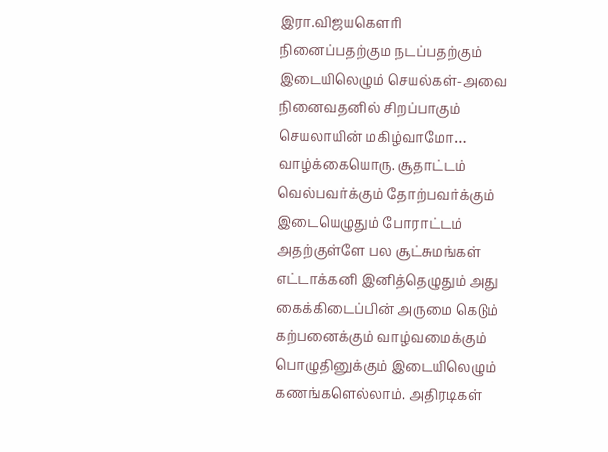இரா.விஜயகௌரி
நினைப்பதற்கும நடப்பதற்கும்
இடையிலெழும் செயல்கள்-அவை
நினைவதனில் சிறப்பாகும்
செயலாயின் மகிழ்வாமோ…
வாழ்க்கையொரு. சூதாட்டம்
வெல்பவர்க்கும் தோற்பவர்க்கும்
இடையெழுதும் போராட்டம்
அதற்குள்ளே பல சூட்சுமங்கள்
எட்டாக்கனி இனித்தெழுதும் அது
கைக்கிடைப்பின் அருமை கெடும்
கற்பனைக்கும் வாழ்வமைக்கும்
பொழுதினுக்கும் இடையிலெழும்
கணங்களெல்லாம். அதிரடிகள்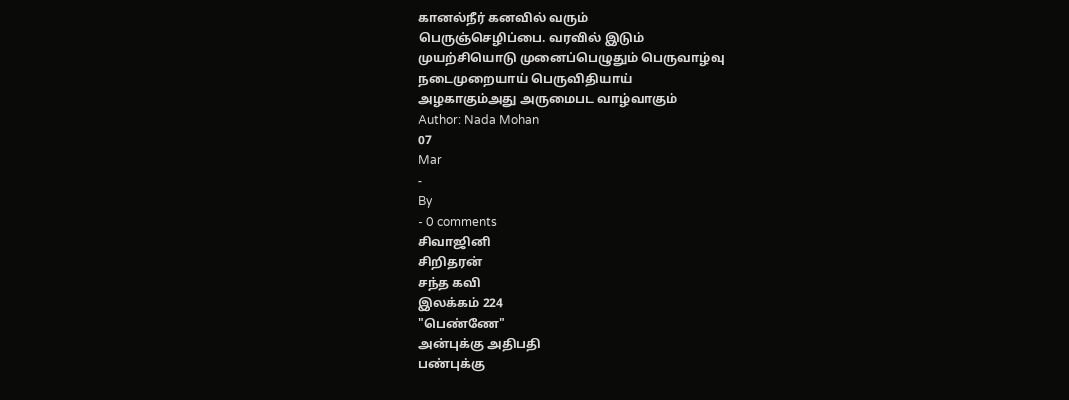கானல்நீர் கனவில் வரும்
பெருஞ்செழிப்பை. வரவில் இடும்
முயற்சியொடு முனைப்பெழுதும் பெருவாழ்வு
நடைமுறையாய் பெருவிதியாய்
அழகாகும்அது அருமைபட வாழ்வாகும்
Author: Nada Mohan
07
Mar
-
By
- 0 comments
சிவாஜினி
சிறிதரன்
சந்த கவி
இலக்கம் 224
"பெண்ணே"
அன்புக்கு அதிபதி
பண்புக்கு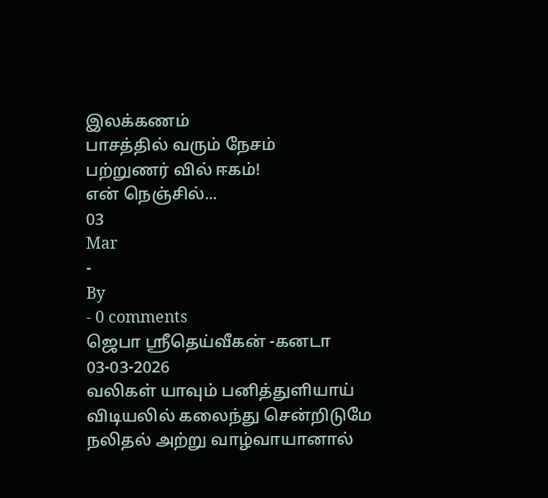இலக்கணம்
பாசத்தில் வரும் நேசம்
பற்றுணர் வில் ஈகம்!
என் நெஞ்சில்...
03
Mar
-
By
- 0 comments
ஜெபா ஸ்ரீதெய்வீகன் -கனடா
03-03-2026
வலிகள் யாவும் பனித்துளியாய்
விடியலில் கலைந்து சென்றிடுமே
நலிதல் அற்று வாழ்வாயானால்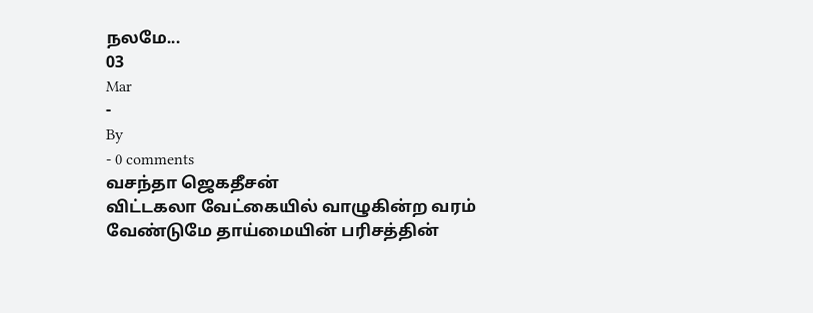நலமே...
03
Mar
-
By
- 0 comments
வசந்தா ஜெகதீசன்
விட்டகலா வேட்கையில் வாழுகின்ற வரம்
வேண்டுமே தாய்மையின் பரிசத்தின்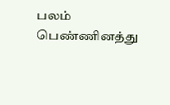பலம்
பெண்ணினத்து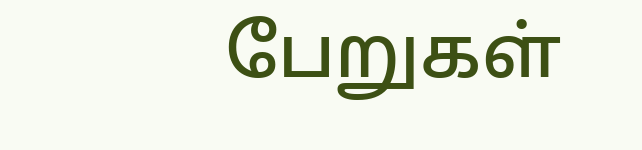பேறுகள்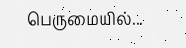பெருமையில்...